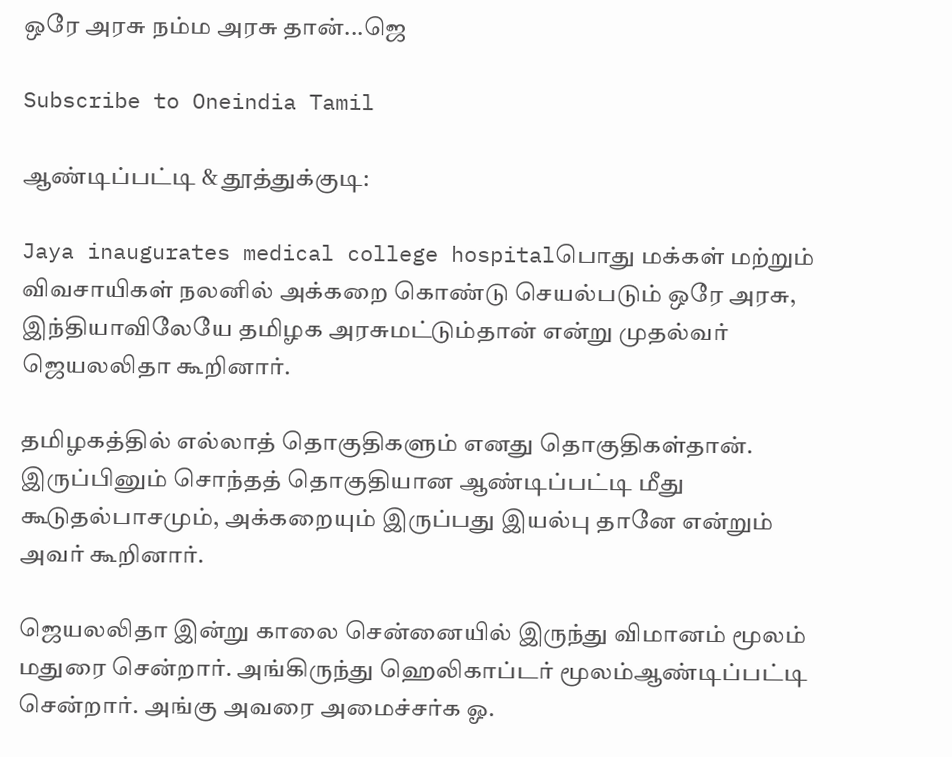ஒரே அரசு நம்ம அரசு தான்...ஜெ

Subscribe to Oneindia Tamil

ஆண்டிப்பட்டி & தூத்துக்குடி:

Jaya inaugurates medical college hospitalபொது மக்கள் மற்றும் விவசாயிகள் நலனில் அக்கறை கொண்டு செயல்படும் ஒரே அரசு, இந்தியாவிலேயே தமிழக அரசுமட்டும்தான் என்று முதல்வர் ஜெயலலிதா கூறினார்.

தமிழகத்தில் எல்லாத் தொகுதிகளும் எனது தொகுதிகள்தான். இருப்பினும் சொந்தத் தொகுதியான ஆண்டிப்பட்டி மீது கூடுதல்பாசமும், அக்கறையும் இருப்பது இயல்பு தானே என்றும் அவர் கூறினார்.

ஜெயலலிதா இன்று காலை சென்னையில் இருந்து விமானம் மூலம் மதுரை சென்றார். அங்கிருந்து ஹெலிகாப்டர் மூலம்ஆண்டிப்பட்டி சென்றார். அங்கு அவரை அமைச்சர்க ஓ.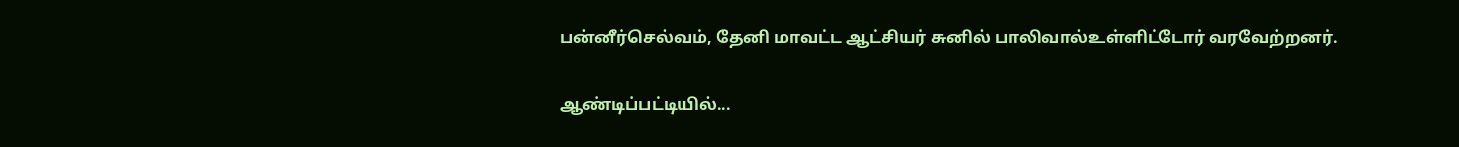பன்னீர்செல்வம், தேனி மாவட்ட ஆட்சியர் சுனில் பாலிவால்உள்ளிட்டோர் வரவேற்றனர்.

ஆண்டிப்பட்டியில்...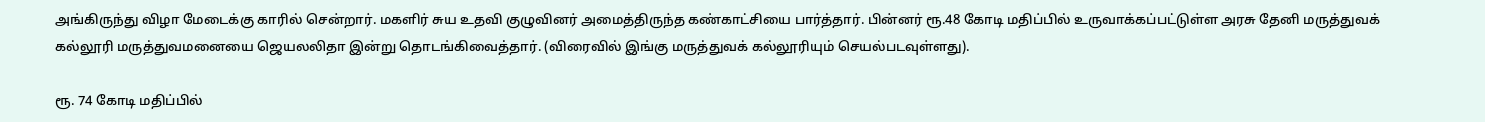அங்கிருந்து விழா மேடைக்கு காரில் சென்றார். மகளிர் சுய உதவி குழுவினர் அமைத்திருந்த கண்காட்சியை பார்த்தார். பின்னர் ரூ.48 கோடி மதிப்பில் உருவாக்கப்பட்டுள்ள அரசு தேனி மருத்துவக் கல்லூரி மருத்துவமனையை ஜெயலலிதா இன்று தொடங்கிவைத்தார். (விரைவில் இங்கு மருத்துவக் கல்லூரியும் செயல்படவுள்ளது).

ரூ. 74 கோடி மதிப்பில்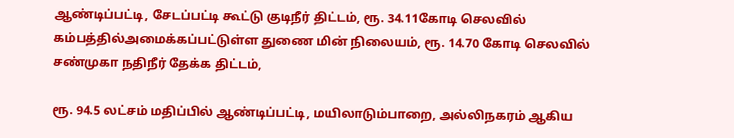ஆண்டிப்பட்டி, சேடப்பட்டி கூட்டு குடிநீர் திட்டம், ரூ. 34.11கோடி செலவில் கம்பத்தில்அமைக்கப்பட்டுள்ள துணை மின் நிலையம், ரூ. 14.70 கோடி செலவில் சண்முகா நதிநீர் தேக்க திட்டம்,

ரூ. 94.5 லட்சம் மதிப்பில் ஆண்டிப்பட்டி, மயிலாடும்பாறை, அல்லிநகரம் ஆகிய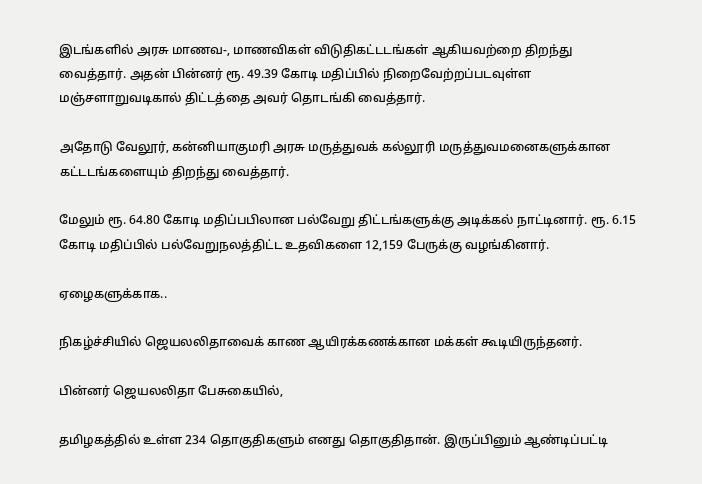இடங்களில் அரசு மாணவ-, மாணவிகள் விடுதிகட்டடங்கள் ஆகியவற்றை திறந்து வைத்தார். அதன் பின்னர் ரூ. 49.39 கோடி மதிப்பில் நிறைவேற்றப்படவுள்ள மஞ்சளாறுவடிகால் திட்டத்தை அவர் தொடங்கி வைத்தார்.

அதோடு வேலூர், கன்னியாகுமரி அரசு மருத்துவக் கல்லூரி மருத்துவமனைகளுக்கான கட்டடங்களையும் திறந்து வைத்தார்.

மேலும் ரூ. 64.80 கோடி மதிப்பபிலான பல்வேறு திட்டங்களுக்கு அடிக்கல் நாட்டினார். ரூ. 6.15 கோடி மதிப்பில் பல்வேறுநலத்திட்ட உதவிகளை 12,159 பேருக்கு வழங்கினார்.

ஏழைகளுக்காக..

நிகழ்ச்சியில் ஜெயலலிதாவைக் காண ஆயிரக்கணக்கான மக்கள் கூடியிருந்தனர்.

பின்னர் ஜெயலலிதா பேசுகையில்,

தமிழகத்தில் உள்ள 234 தொகுதிகளும் எனது தொகுதிதான். இருப்பினும் ஆண்டிப்பட்டி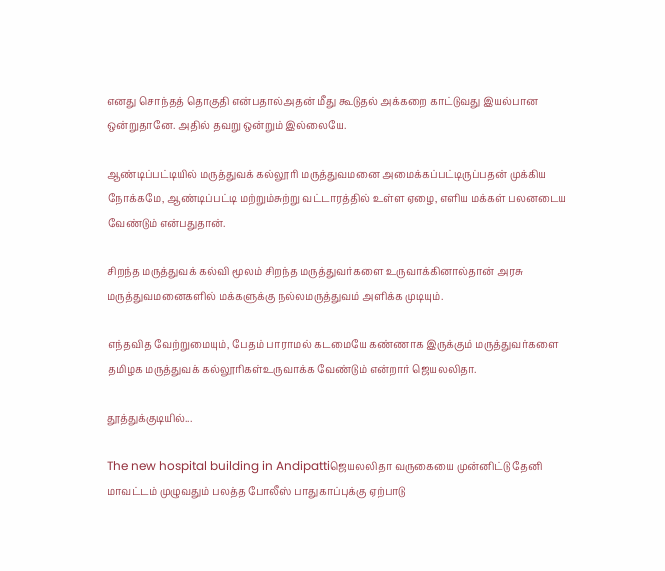எனது சொந்தத் தொகுதி என்பதால்அதன் மீது கூடுதல் அக்கறை காட்டுவது இயல்பான ஒன்றுதானே. அதில் தவறு ஒன்றும் இல்லையே.

ஆண்டிப்பட்டியில் மருத்துவக் கல்லூரி மருத்துவமனை அமைக்கப்பட்டிருப்பதன் முக்கிய நோக்கமே, ஆண்டிப்பட்டி மற்றும்சுற்று வட்டாரத்தில் உள்ள ஏழை, எளிய மக்கள் பலனடைய வேண்டும் என்பதுதான்.

சிறந்த மருத்துவக் கல்வி மூலம் சிறந்த மருத்துவர்களை உருவாக்கினால்தான் அரசு மருத்துவமனைகளில் மக்களுக்கு நல்லமருத்துவம் அளிக்க முடியும்.

எந்தவித வேற்றுமையும், பேதம் பாராமல் கடமையே கண்ணாக இருக்கும் மருத்துவர்களை தமிழக மருத்துவக் கல்லூரிகள்உருவாக்க வேண்டும் என்றார் ஜெயலலிதா.

தூத்துக்குடியில்...

The new hospital building in Andipattiஜெயலலிதா வருகையை முன்னிட்டு தேனி மாவட்டம் முழுவதும் பலத்த போலீஸ் பாதுகாப்புக்கு ஏற்பாடு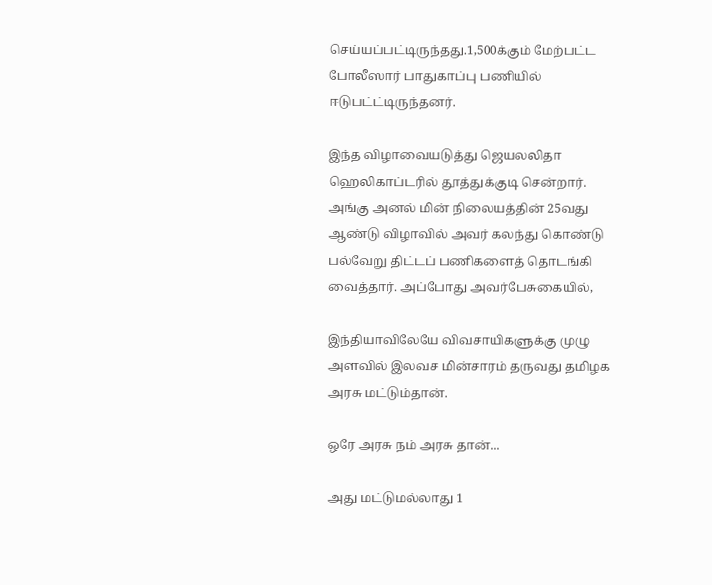செய்யப்பட்டிருந்தது.1,500க்கும் மேற்பட்ட போலீஸார் பாதுகாப்பு பணியில் ஈடுபட்ட்டிருந்தனர்.

இந்த விழாவையடுத்து ஜெயலலிதா ஹெலிகாப்டரில் தூத்துக்குடி சென்றார். அங்கு அனல் மின் நிலையத்தின் 25வது ஆண்டு விழாவில் அவர் கலந்து கொண்டு பல்வேறு திட்டப் பணிகளைத் தொடங்கி வைத்தார். அப்போது அவர்பேசுகையில்,

இந்தியாவிலேயே விவசாயிகளுக்கு முழு அளவில் இலவச மின்சாரம் தருவது தமிழக அரசு மட்டும்தான்.

ஒரே அரசு நம் அரசு தான்...

அது மட்டுமல்லாது 1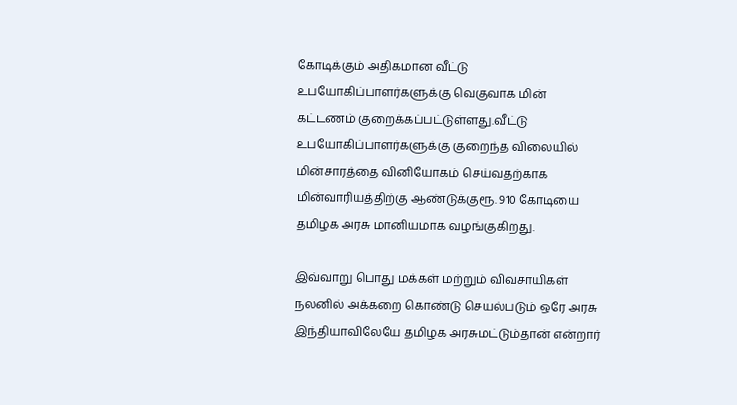கோடிக்கும் அதிகமான வீட்டு உபயோகிப்பாளர்களுக்கு வெகுவாக மின் கட்டணம் குறைக்கப்பட்டுள்ளது.வீட்டு உபயோகிப்பாளர்களுக்கு குறைந்த விலையில் மின்சாரத்தை வினியோகம் செய்வதற்காக மின்வாரியத்திற்கு ஆண்டுக்குரூ. 910 கோடியை தமிழக அரசு மானியமாக வழங்குகிறது.

இவ்வாறு பொது மக்கள் மற்றும் விவசாயிகள் நலனில் அக்கறை கொண்டு செயல்படும் ஒரே அரசு இந்தியாவிலேயே தமிழக அரசுமட்டும்தான் என்றார்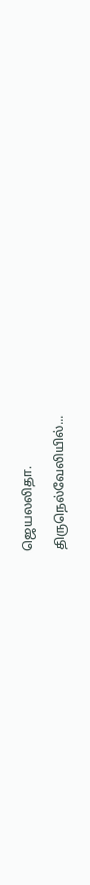ஜெயலலிதா.

திருநெல்வேலியில்...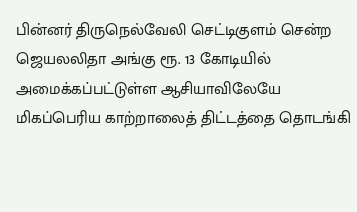பின்னர் திருநெல்வேலி செட்டிகுளம் சென்ற ஜெயலலிதா அங்கு ரூ. 13 கோடியில் அமைக்கப்பட்டுள்ள ஆசியாவிலேயே மிகப்பெரிய காற்றாலைத் திட்டத்தை தொடங்கி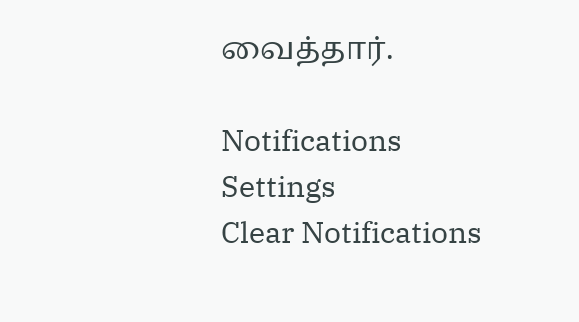வைத்தார்.

Notifications
Settings
Clear Notifications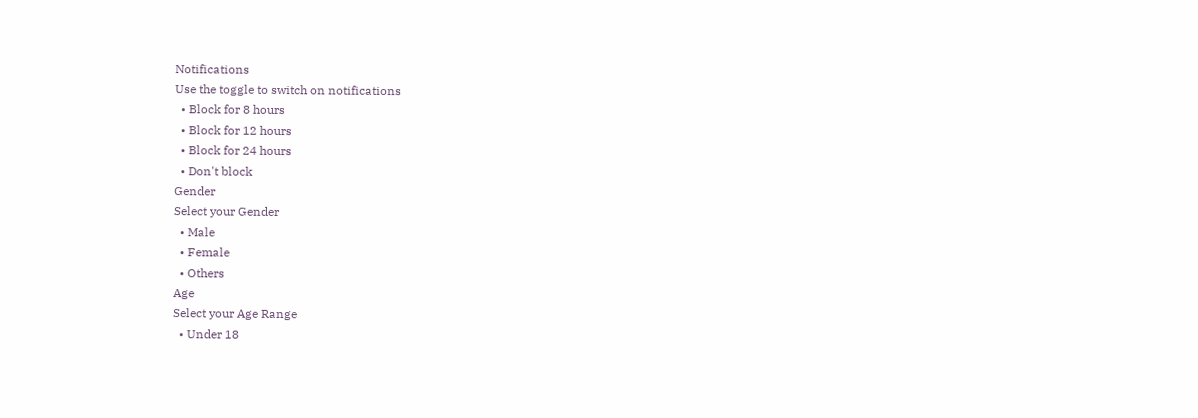Notifications
Use the toggle to switch on notifications
  • Block for 8 hours
  • Block for 12 hours
  • Block for 24 hours
  • Don't block
Gender
Select your Gender
  • Male
  • Female
  • Others
Age
Select your Age Range
  • Under 18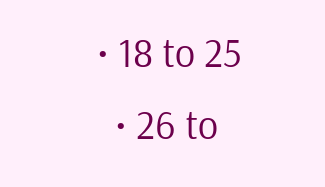• 18 to 25
  • 26 to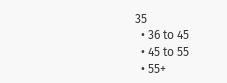35
  • 36 to 45
  • 45 to 55
  • 55+